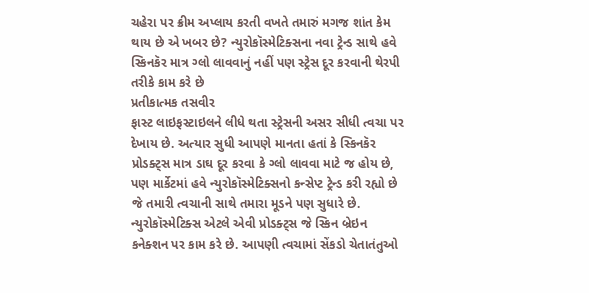ચહેરા પર ક્રીમ અપ્લાય કરતી વખતે તમારું મગજ શાંત કેમ થાય છે એ ખબર છે? ન્યુરોકૉસ્મેટિક્સના નવા ટ્રેન્ડ સાથે હવે સ્કિનકૅર માત્ર ગ્લો લાવવાનું નહીં પણ સ્ટ્રેસ દૂર કરવાની થેરપી તરીકે કામ કરે છે
પ્રતીકાત્મક તસવીર
ફાસ્ટ લાઇફસ્ટાઇલને લીધે થતા સ્ટ્રેસની અસર સીધી ત્વચા પર દેખાય છે. અત્યાર સુધી આપણે માનતા હતાં કે સ્કિનકૅર પ્રોડક્ટ્સ માત્ર ડાઘ દૂર કરવા કે ગ્લો લાવવા માટે જ હોય છે, પણ માર્કેટમાં હવે ન્યુરોકૉસ્મેટિક્સનો કન્સેપ્ટ ટ્રેન્ડ કરી રહ્યો છે જે તમારી ત્વચાની સાથે તમારા મૂડને પણ સુધારે છે. ન્યુરોકૉસ્મેટિક્સ એટલે એવી પ્રોડક્ટ્સ જે સ્કિન બ્રેઇન કનેક્શન પર કામ કરે છે. આપણી ત્વચામાં સેંકડો ચેતાતંતુઓ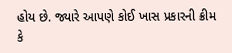હોય છે. જ્યારે આપણે કોઈ ખાસ પ્રકારની ક્રીમ કે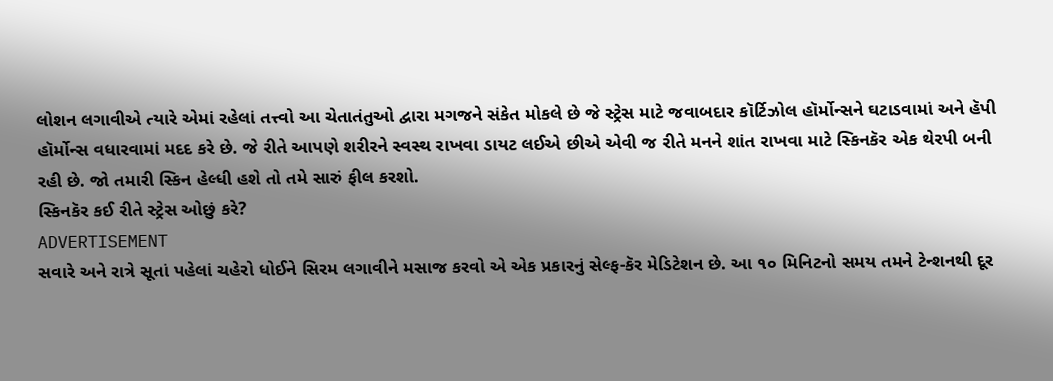લોશન લગાવીએ ત્યારે એમાં રહેલાં તત્ત્વો આ ચેતાતંતુઓ દ્વારા મગજને સંકેત મોકલે છે જે સ્ટ્રેસ માટે જવાબદાર કૉર્ટિઝોલ હૉર્મોન્સને ઘટાડવામાં અને હૅપી હૉર્મોન્સ વધારવામાં મદદ કરે છે. જે રીતે આપણે શરીરને સ્વસ્થ રાખવા ડાયટ લઈએ છીએ એવી જ રીતે મનને શાંત રાખવા માટે સ્કિનકૅર એક થેરપી બની રહી છે. જો તમારી સ્કિન હેલ્ધી હશે તો તમે સારું ફીલ કરશો.
સ્કિનકૅર કઈ રીતે સ્ટ્રેસ ઓછું કરે?
ADVERTISEMENT
સવારે અને રાત્રે સૂતાં પહેલાં ચહેરો ધોઈને સિરમ લગાવીને મસાજ કરવો એ એક પ્રકારનું સેલ્ફ-કૅર મેડિટેશન છે. આ ૧૦ મિનિટનો સમય તમને ટેન્શનથી દૂર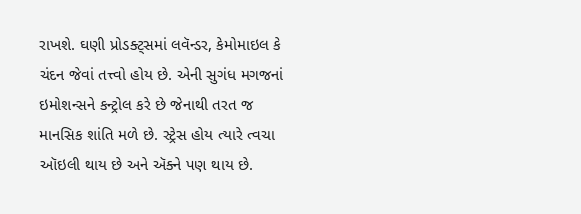રાખશે. ઘણી પ્રોડક્ટ્સમાં લવૅન્ડર, કેમોમાઇલ કે ચંદન જેવાં તત્ત્વો હોય છે. એની સુગંધ મગજનાં ઇમોશન્સને કન્ટ્રોલ કરે છે જેનાથી તરત જ માનસિક શાંતિ મળે છે. સ્ટ્રેસ હોય ત્યારે ત્વચા ઑઇલી થાય છે અને ઍક્ને પણ થાય છે.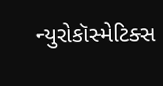ન્યુરોકૉસ્મેટિક્સ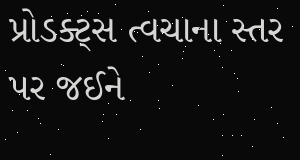પ્રોડક્ટ્સ ત્વચાના સ્તર પર જઈને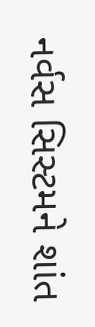નર્વસ સિસ્ટમને શાંત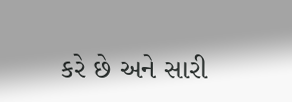કરે છે અને સારી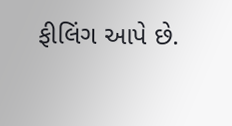ફીલિંગ આપે છે.